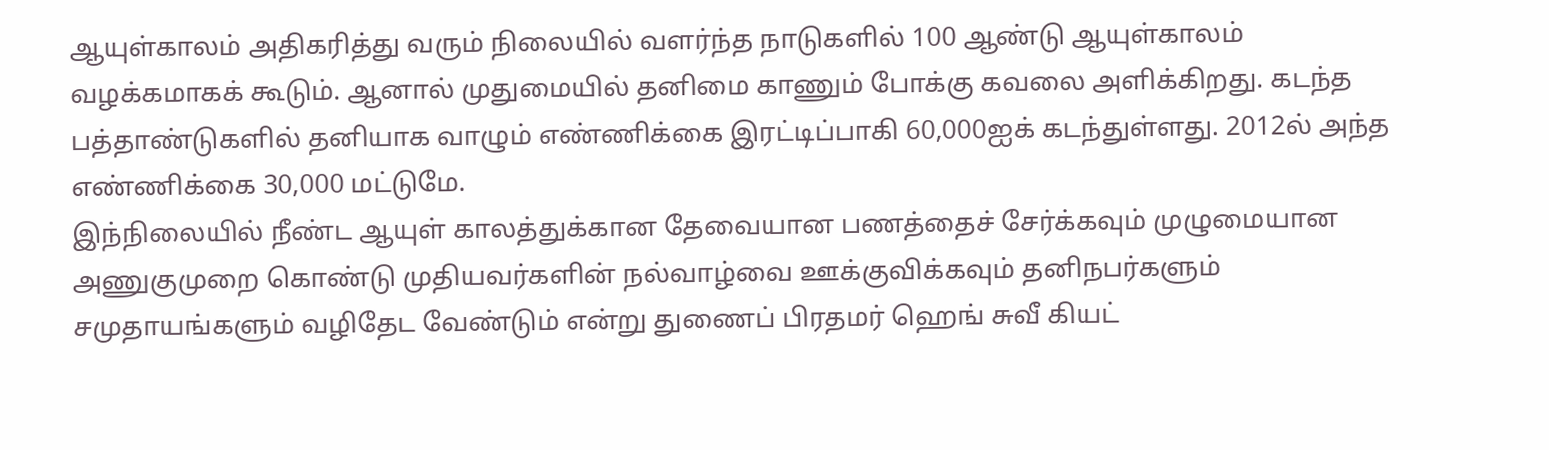ஆயுள்காலம் அதிகரித்து வரும் நிலையில் வளர்ந்த நாடுகளில் 100 ஆண்டு ஆயுள்காலம் வழக்கமாகக் கூடும். ஆனால் முதுமையில் தனிமை காணும் போக்கு கவலை அளிக்கிறது. கடந்த பத்தாண்டுகளில் தனியாக வாழும் எண்ணிக்கை இரட்டிப்பாகி 60,000ஐக் கடந்துள்ளது. 2012ல் அந்த எண்ணிக்கை 30,000 மட்டுமே.
இந்நிலையில் நீண்ட ஆயுள் காலத்துக்கான தேவையான பணத்தைச் சேர்க்கவும் முழுமையான அணுகுமுறை கொண்டு முதியவர்களின் நல்வாழ்வை ஊக்குவிக்கவும் தனிநபர்களும் சமுதாயங்களும் வழிதேட வேண்டும் என்று துணைப் பிரதமர் ஹெங் சுவீ கியட்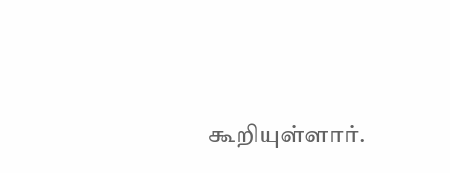கூறியுள்ளார்.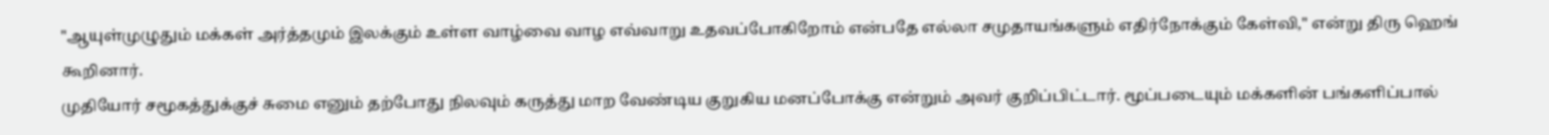"ஆயுள்முழுதும் மக்கள் அர்த்தமும் இலக்கும் உள்ள வாழ்வை வாழ எவ்வாறு உதவப்போகிறோம் என்பதே எல்லா சமுதாயங்களும் எதிர்நோக்கும் கேள்வி," என்று திரு ஹெங் கூறினார்.
முதியோர் சமூகத்துக்குச் சுமை எனும் தற்போது நிலவும் கருத்து மாற வேண்டிய குறுகிய மனப்போக்கு என்றும் அவர் குறிப்பிட்டார். மூப்படையும் மக்களின் பங்களிப்பால்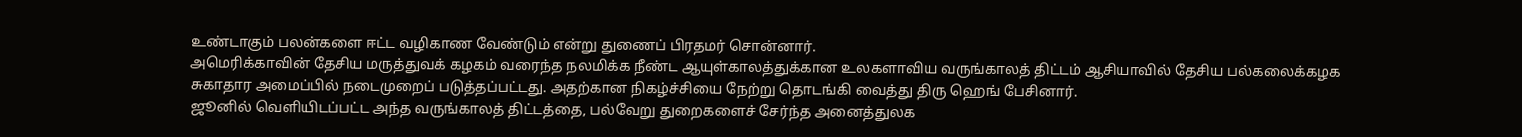உண்டாகும் பலன்களை ஈட்ட வழிகாண வேண்டும் என்று துணைப் பிரதமர் சொன்னார்.
அமெரிக்காவின் தேசிய மருத்துவக் கழகம் வரைந்த நலமிக்க நீண்ட ஆயுள்காலத்துக்கான உலகளாவிய வருங்காலத் திட்டம் ஆசியாவில் தேசிய பல்கலைக்கழக சுகாதார அமைப்பில் நடைமுறைப் படுத்தப்பட்டது. அதற்கான நிகழ்ச்சியை நேற்று தொடங்கி வைத்து திரு ஹெங் பேசினார்.
ஜூனில் வெளியிடப்பட்ட அந்த வருங்காலத் திட்டத்தை, பல்வேறு துறைகளைச் சேர்ந்த அனைத்துலக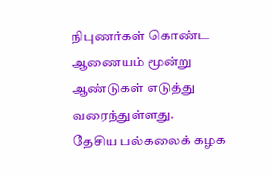நிபுணர்கள் கொண்ட ஆணையம் மூன்று ஆண்டுகள் எடுத்து வரைந்துள்ளது.
தேசிய பல்கலைக் கழக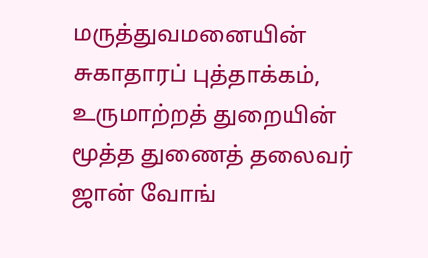மருத்துவமனையின் சுகாதாரப் புத்தாக்கம், உருமாற்றத் துறையின் மூத்த துணைத் தலைவர் ஜான் வோங்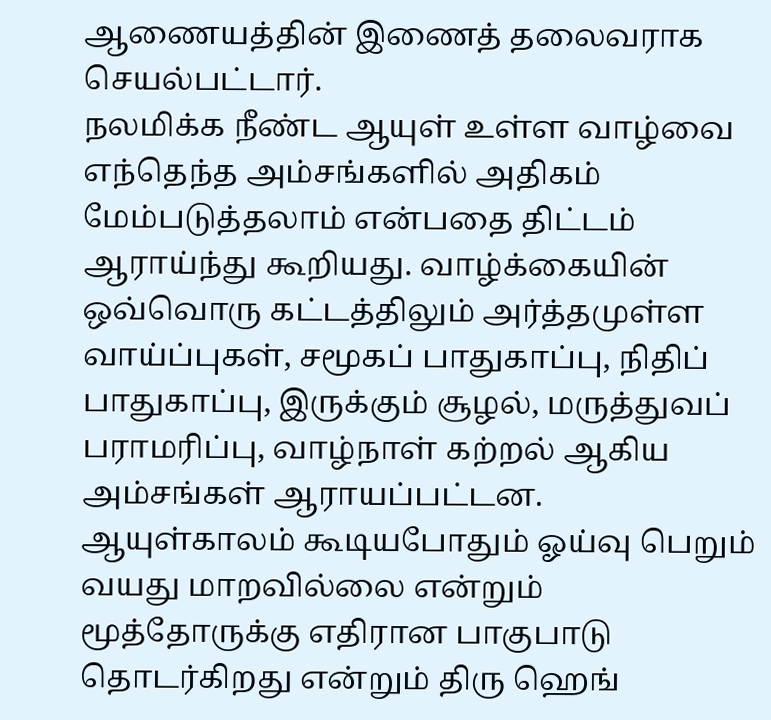ஆணையத்தின் இணைத் தலைவராக செயல்பட்டார்.
நலமிக்க நீண்ட ஆயுள் உள்ள வாழ்வை எந்தெந்த அம்சங்களில் அதிகம் மேம்படுத்தலாம் என்பதை திட்டம் ஆராய்ந்து கூறியது. வாழ்க்கையின் ஒவ்வொரு கட்டத்திலும் அர்த்தமுள்ள வாய்ப்புகள், சமூகப் பாதுகாப்பு, நிதிப் பாதுகாப்பு, இருக்கும் சூழல், மருத்துவப் பராமரிப்பு, வாழ்நாள் கற்றல் ஆகிய அம்சங்கள் ஆராயப்பட்டன.
ஆயுள்காலம் கூடியபோதும் ஓய்வு பெறும் வயது மாறவில்லை என்றும் மூத்தோருக்கு எதிரான பாகுபாடு தொடர்கிறது என்றும் திரு ஹெங்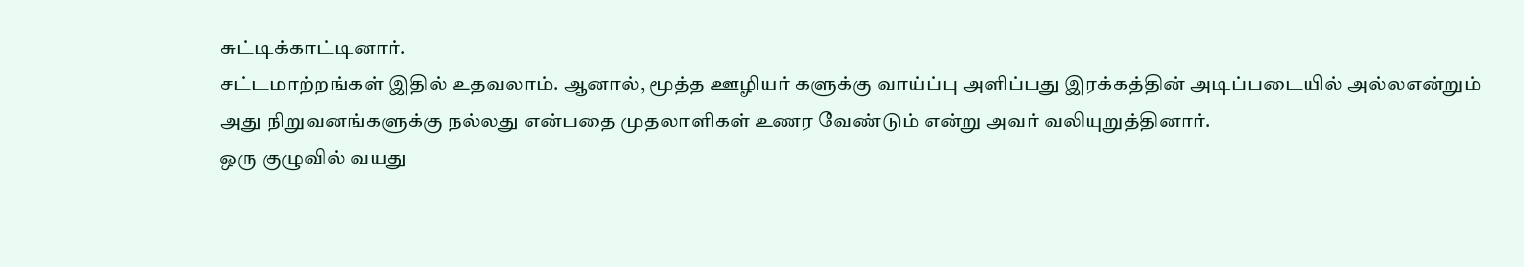சுட்டிக்காட்டினார்.
சட்டமாற்றங்கள் இதில் உதவலாம். ஆனால், மூத்த ஊழியர் களுக்கு வாய்ப்பு அளிப்பது இரக்கத்தின் அடிப்படையில் அல்லஎன்றும் அது நிறுவனங்களுக்கு நல்லது என்பதை முதலாளிகள் உணர வேண்டும் என்று அவர் வலியுறுத்தினார்.
ஒரு குழுவில் வயது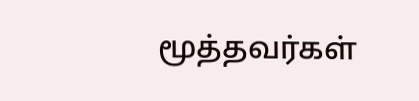மூத்தவர்கள்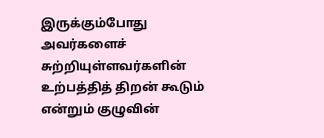இருக்கும்போது அவர்களைச் சுற்றியுள்ளவர்களின் உற்பத்தித் திறன் கூடும் என்றும் குழுவின்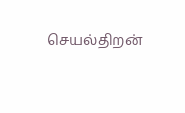செயல்திறன்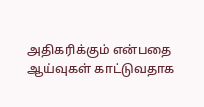அதிகரிக்கும் என்பதை ஆய்வுகள் காட்டுவதாக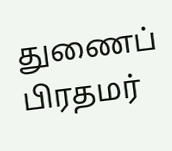துணைப் பிரதமர்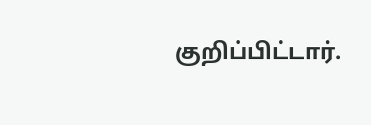குறிப்பிட்டார்.